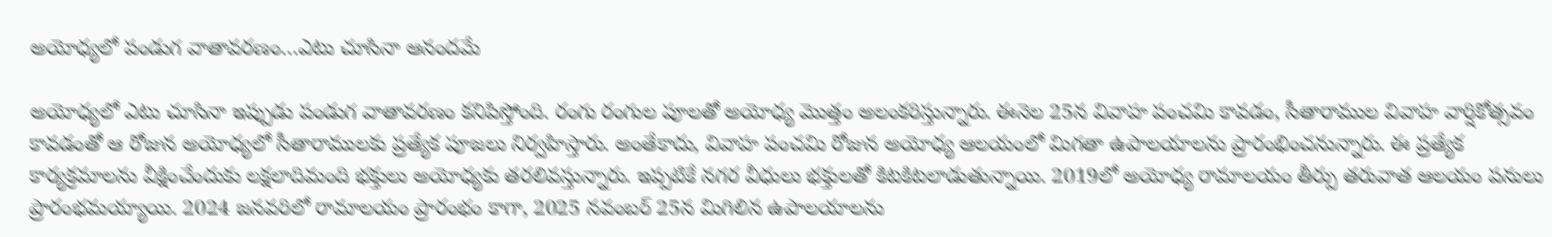అయోధ్యలో పండుగ వాతావరణం…ఎటు చూసినా ఆనందమే

అయోధ్యలో ఎటు చూసినా ఇప్పుడు పండుగ వాతావరణం కనిపిస్తోంది. రంగు రంగుల పూలతో అయోధ్య మొత్తం అలంకరిస్తున్నారు. ఈనెల 25న వివాహ పంచమి కావడం, సీతారాముల వివాహ వార్షికోత్సవం కావడంతో ఆ రోజున అయోధ్యలో సీతారాములకు ప్రత్యేక పూజలు నిర్వహిస్తారు. అంతేకాదు, వివాహ పంచమి రోజున అయోధ్య ఆలయంలో మిగతా ఉపాలయాలను ప్రారంభించనున్నారు. ఈ ప్రత్యేక కార్యక్రమాలను వీక్షించేందుకు లక్షలాదిమంది భక్తులు అయోధ్యకు తరలివస్తున్నారు. ఇప్పటికే నగర వీధులు భక్తులతో కిటకిటలాడుతున్నాయి. 2019లో అయోధ్య రామాలయం తీర్పు తరువాత ఆలయం పనులు ప్రారంభమయ్యాయి. 2024 జనవరిలో రామాలయం ప్రారంభం కాగా, 2025 నవంబర్‌ 25న మిగిలిన ఉపాలయాలను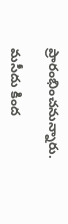ప్రారంభించనున్నారు.

మసీదు కింద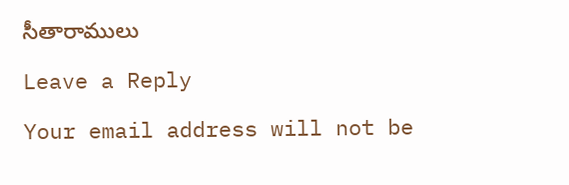సీతారాములు

Leave a Reply

Your email address will not be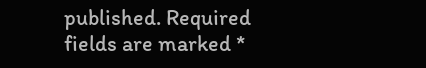published. Required fields are marked *